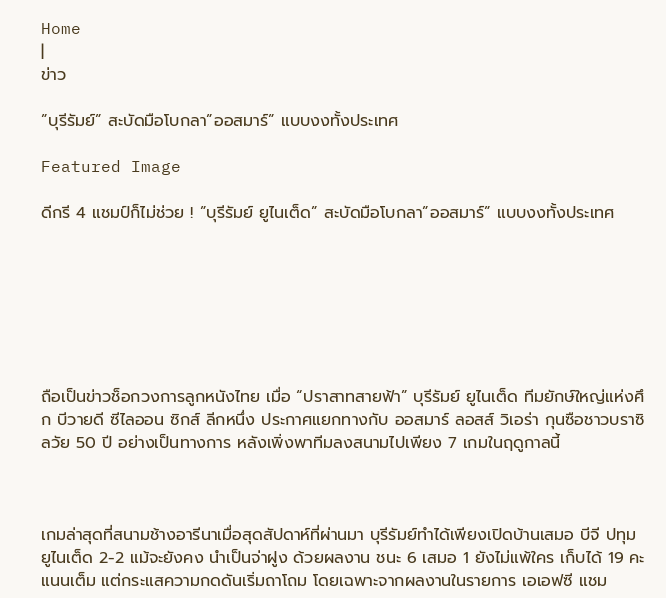Home
|
ข่าว

”บุรีรัมย์” สะบัดมือโบกลา”ออสมาร์” แบบงงทั้งประเทศ

Featured Image

ดีกรี 4 แชมป์ก็ไม่ช่วย ! ”บุรีรัมย์ ยูไนเต็ด” สะบัดมือโบกลา”ออสมาร์” แบบงงทั้งประเทศ







ถือเป็นข่าวช็อกวงการลูกหนังไทย เมื่อ “ปราสาทสายฟ้า” บุรีรัมย์ ยูไนเต็ด ทีมยักษ์ใหญ่แห่งศึก บีวายดี ซีไลออน ซิกส์ ลีกหนึ่ง ประกาศแยกทางกับ ออสมาร์ ลอสส์ วิเอร่า กุนซือชาวบราซิลวัย 50 ปี อย่างเป็นทางการ หลังเพิ่งพาทีมลงสนามไปเพียง 7 เกมในฤดูกาลนี้



เกมล่าสุดที่สนามช้างอารีนาเมื่อสุดสัปดาห์ที่ผ่านมา บุรีรัมย์ทำได้เพียงเปิดบ้านเสมอ บีจี ปทุม ยูไนเต็ด 2-2 แม้จะยังคง นำเป็นจ่าฝูง ด้วยผลงาน ชนะ 6 เสมอ 1 ยังไม่แพ้ใคร เก็บได้ 19 คะแนนเต็ม แต่กระแสความกดดันเริ่มถาโถม โดยเฉพาะจากผลงานในรายการ เอเอฟซี แชม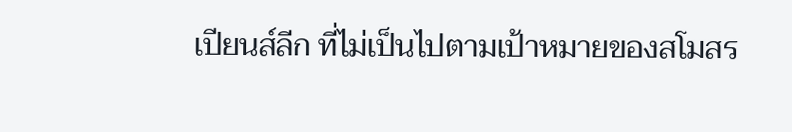เปียนส์ลีก ที่ไม่เป็นไปตามเป้าหมายของสโมสร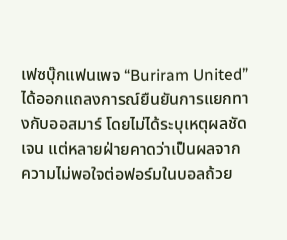เฟซบุ๊กแฟนเพจ “Buriram United” ได้ออกแถลงการณ์ยืนยันการแยกทางกับออสมาร์ โดยไม่ได้ระบุเหตุผลชัดเจน แต่หลายฝ่ายคาดว่าเป็นผลจากความไม่พอใจต่อฟอร์มในบอลถ้วย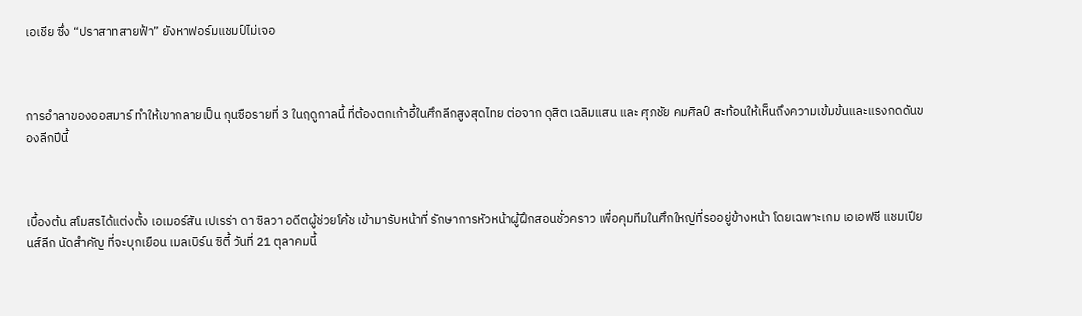เอเชีย ซึ่ง “ปราสาทสายฟ้า” ยังหาฟอร์มแชมป์ไม่เจอ



การอำลาของออสมาร์ ทำให้เขากลายเป็น กุนซือรายที่ 3 ในฤดูกาลนี้ ที่ต้องตกเก้าอี้ในศึกลีกสูงสุดไทย ต่อจาก ดุสิต เฉลิมแสน และ ศุภชัย คมศิลป์ สะท้อนให้เห็นถึงความเข้มข้นและแรงกดดันของลีกปีนี้



เบื้องต้น สโมสรได้แต่งตั้ง เอเมอร์สัน เปเรร่า ดา ซิลวา อดีตผู้ช่วยโค้ช เข้ามารับหน้าที่ รักษาการหัวหน้าผู้ฝึกสอนชั่วคราว เพื่อคุมทีมในศึกใหญ่ที่รออยู่ข้างหน้า โดยเฉพาะเกม เอเอฟซี แชมเปียนส์ลีก นัดสำคัญ ที่จะบุกเยือน เมลเบิร์น ซิตี้ วันที่ 21 ตุลาคมนี้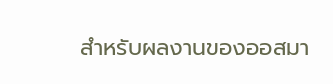สำหรับผลงานของออสมา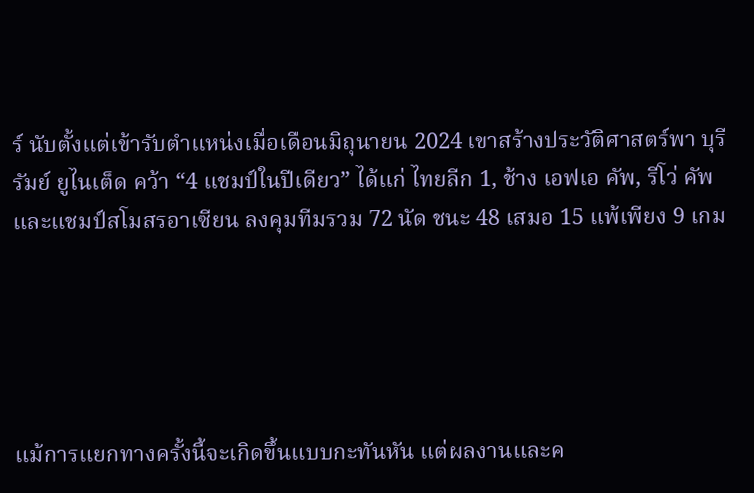ร์ นับตั้งแต่เข้ารับตำแหน่งเมื่อเดือนมิถุนายน 2024 เขาสร้างประวัติศาสตร์พา บุรีรัมย์ ยูไนเต็ด คว้า “4 แชมป์ในปีเดียว” ได้แก่ ไทยลีก 1, ช้าง เอฟเอ คัพ, รีโว่ คัพ และแชมป์สโมสรอาเซียน ลงคุมทีมรวม 72 นัด ชนะ 48 เสมอ 15 แพ้เพียง 9 เกม





แม้การแยกทางครั้งนี้จะเกิดขึ้นแบบกะทันหัน แต่ผลงานและค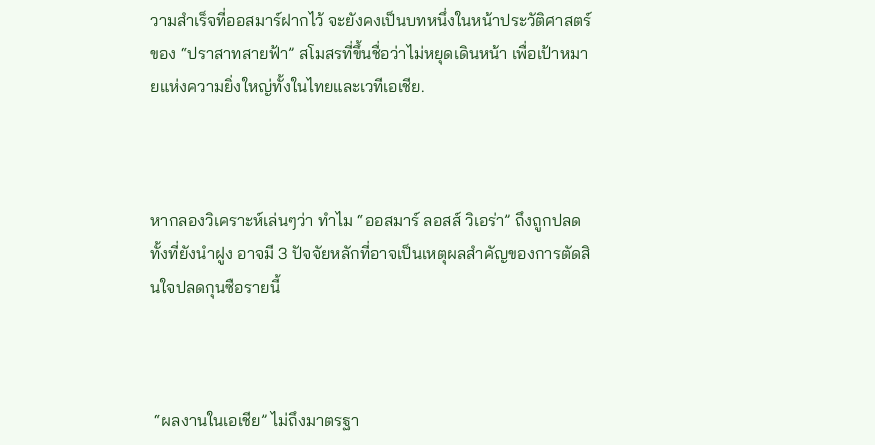วามสำเร็จที่ออสมาร์ฝากไว้ จะยังคงเป็นบทหนึ่งในหน้าประวัติศาสตร์ของ “ปราสาทสายฟ้า” สโมสรที่ขึ้นชื่อว่าไม่หยุดเดินหน้า เพื่อเป้าหมายแห่งความยิ่งใหญ่ทั้งในไทยและเวทีเอเชีย.



หากลองวิเคราะห์เล่นๆว่า ทำไม “ออสมาร์ ลอสส์ วิเอร่า” ถึงถูกปลด ทั้งที่ยังนำฝูง อาจมี 3 ปัจจัยหลักที่อาจเป็นเหตุผลสำคัญของการตัดสินใจปลดกุนซือรายนี้



 “ผลงานในเอเชีย” ไม่ถึงมาตรฐา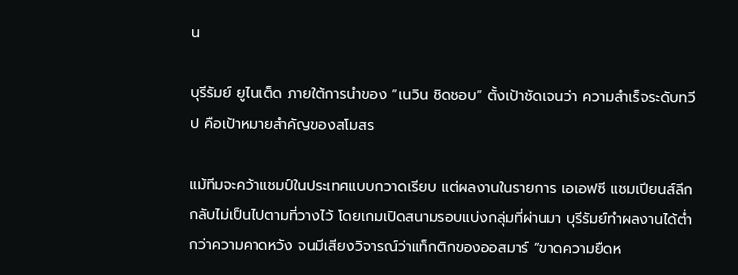น

บุรีรัมย์ ยูไนเต็ด ภายใต้การนำของ “เนวิน ชิดชอบ” ตั้งเป้าชัดเจนว่า ความสำเร็จระดับทวีป คือเป้าหมายสำคัญของสโมสร

แม้ทีมจะคว้าแชมป์ในประเทศแบบกวาดเรียบ แต่ผลงานในรายการ เอเอฟซี แชมเปียนส์ลีก กลับไม่เป็นไปตามที่วางไว้ โดยเกมเปิดสนามรอบแบ่งกลุ่มที่ผ่านมา บุรีรัมย์ทำผลงานได้ต่ำกว่าความคาดหวัง จนมีเสียงวิจารณ์ว่าแท็กติกของออสมาร์ “ขาดความยืดห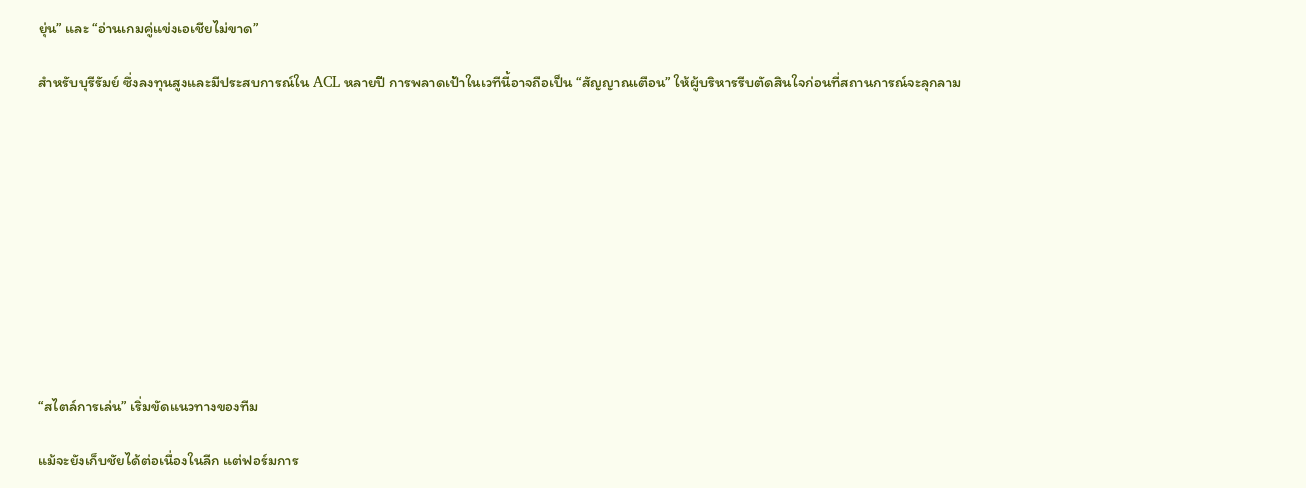ยุ่น” และ “อ่านเกมคู่แข่งเอเชียไม่ขาด”

สำหรับบุรีรัมย์ ซึ่งลงทุนสูงและมีประสบการณ์ใน ACL หลายปี การพลาดเป้าในเวทีนี้อาจถือเป็น “สัญญาณเตือน” ให้ผู้บริหารรีบตัดสินใจก่อนที่สถานการณ์จะลุกลาม











“สไตล์การเล่น” เริ่มขัดแนวทางของทีม

แม้จะยังเก็บชัยได้ต่อเนื่องในลีก แต่ฟอร์มการ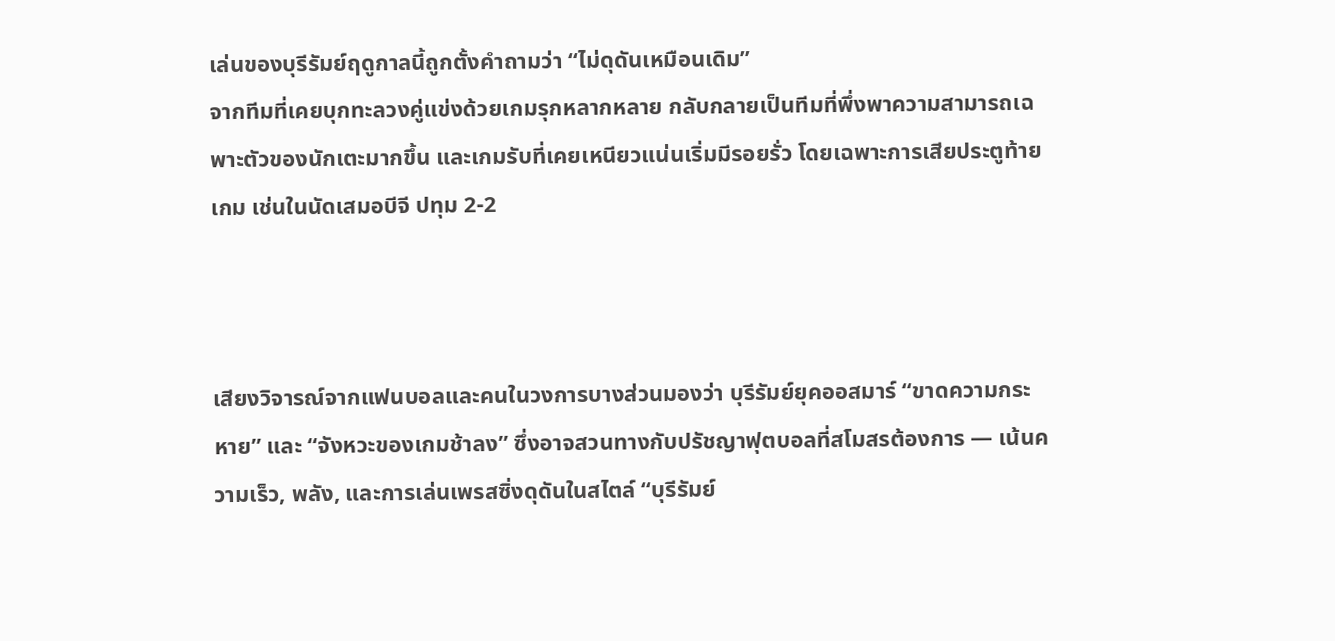เล่นของบุรีรัมย์ฤดูกาลนี้ถูกตั้งคำถามว่า “ไม่ดุดันเหมือนเดิม”
จากทีมที่เคยบุกทะลวงคู่แข่งด้วยเกมรุกหลากหลาย กลับกลายเป็นทีมที่พึ่งพาความสามารถเฉพาะตัวของนักเตะมากขึ้น และเกมรับที่เคยเหนียวแน่นเริ่มมีรอยรั่ว โดยเฉพาะการเสียประตูท้ายเกม เช่นในนัดเสมอบีจี ปทุม 2-2



เสียงวิจารณ์จากแฟนบอลและคนในวงการบางส่วนมองว่า บุรีรัมย์ยุคออสมาร์ “ขาดความกระหาย” และ “จังหวะของเกมช้าลง” ซึ่งอาจสวนทางกับปรัชญาฟุตบอลที่สโมสรต้องการ — เน้นความเร็ว, พลัง, และการเล่นเพรสซิ่งดุดันในสไตล์ “บุรีรัมย์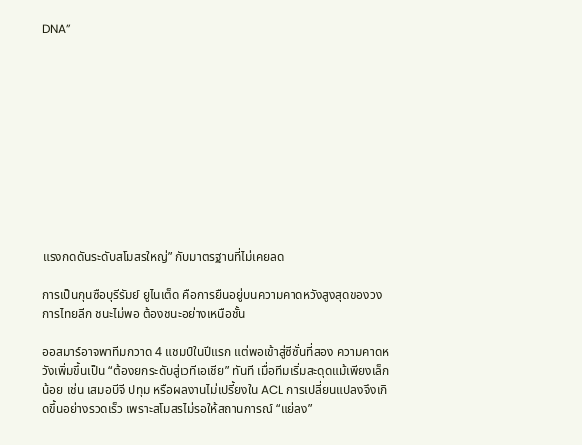DNA”











แรงกดดันระดับสโมสรใหญ่” กับมาตรฐานที่ไม่เคยลด

การเป็นกุนซือบุรีรัมย์ ยูไนเต็ด คือการยืนอยู่บนความคาดหวังสูงสุดของวงการไทยลีก ชนะไม่พอ ต้องชนะอย่างเหนือชั้น

ออสมาร์อาจพาทีมกวาด 4 แชมป์ในปีแรก แต่พอเข้าสู่ซีซั่นที่สอง ความคาดหวังเพิ่มขึ้นเป็น “ต้องยกระดับสู่เวทีเอเชีย” ทันที เมื่อทีมเริ่มสะดุดแม้เพียงเล็กน้อย เช่น เสมอบีจี ปทุม หรือผลงานไม่เปรี้ยงใน ACL การเปลี่ยนแปลงจึงเกิดขึ้นอย่างรวดเร็ว เพราะสโมสรไม่รอให้สถานการณ์ “แย่ลง”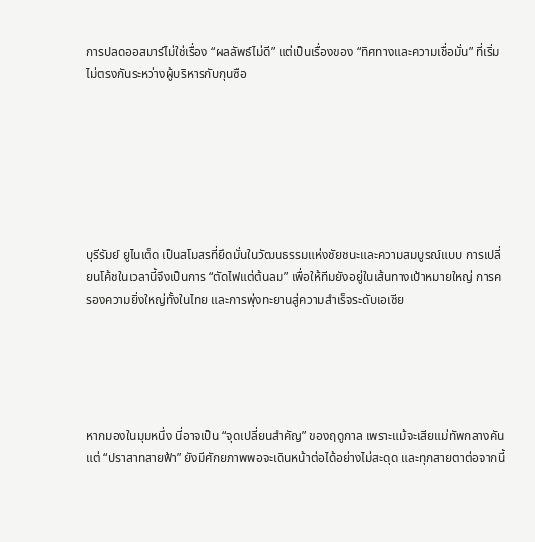การปลดออสมาร์ไม่ใช่เรื่อง “ผลลัพธ์ไม่ดี” แต่เป็นเรื่องของ “ทิศทางและความเชื่อมั่น” ที่เริ่มไม่ตรงกันระหว่างผู้บริหารกับกุนซือ







บุรีรัมย์ ยูไนเต็ด เป็นสโมสรที่ยึดมั่นในวัฒนธรรมแห่งชัยชนะและความสมบูรณ์แบบ การเปลี่ยนโค้ชในเวลานี้จึงเป็นการ “ตัดไฟแต่ต้นลม” เพื่อให้ทีมยังอยู่ในเส้นทางเป้าหมายใหญ่ การครองความยิ่งใหญ่ทั้งในไทย และการพุ่งทะยานสู่ความสำเร็จระดับเอเชีย





หากมองในมุมหนึ่ง นี่อาจเป็น “จุดเปลี่ยนสำคัญ” ของฤดูกาล เพราะแม้จะเสียแม่ทัพกลางคัน แต่ “ปราสาทสายฟ้า” ยังมีศักยภาพพอจะเดินหน้าต่อได้อย่างไม่สะดุด และทุกสายตาต่อจากนี้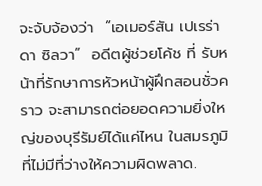จะจับจ้องว่า  ”เอเมอร์สัน เปเรร่า ดา ซิลวา”  อดีตผู้ช่วยโค้ช ที่ รับหน้าที่รักษาการหัวหน้าผู้ฝึกสอนชั่วคราว จะสามารถต่อยอดความยิ่งใหญ่ของบุรีรัมย์ได้แค่ไหน ในสมรภูมิที่ไม่มีที่ว่างให้ความผิดพลาด.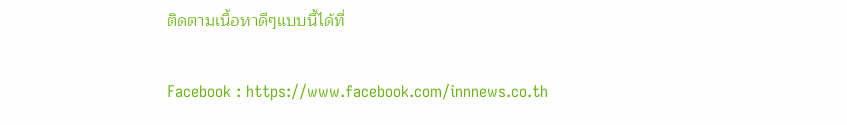ติดตามเนื้อหาดีๆแบบนี้ได้ที่

Facebook : https://www.facebook.com/innnews.co.th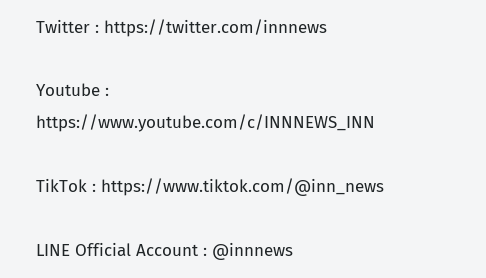Twitter : https://twitter.com/innnews

Youtube : https://www.youtube.com/c/INNNEWS_INN

TikTok : https://www.tiktok.com/@inn_news

LINE Official Account : @innnews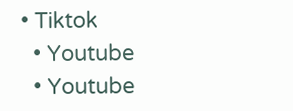• Tiktok
  • Youtube
  • Youtube